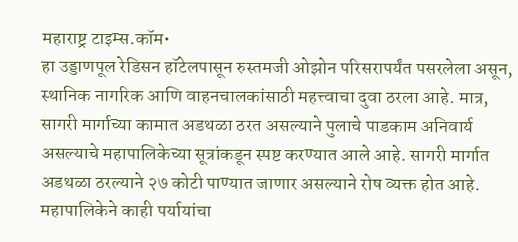महाराष्ट्र टाइम्स.कॉम•
हा उड्डाणपूल रेडिसन हॉटेलपासून रुस्तमजी ओझोन परिसरापर्यंत पसरलेला असून, स्थानिक नागरिक आणि वाहनचालकांसाठी महत्त्वाचा दुवा ठरला आहे. मात्र, सागरी मार्गाच्या कामात अडथळा ठरत असल्याने पुलाचे पाडकाम अनिवार्य असल्याचे महापालिकेच्या सूत्रांकडून स्पष्ट करण्यात आले आहे. सागरी मार्गात अडथळा ठरल्याने २७ कोटी पाण्यात जाणार असल्याने रोष व्यक्त होत आहे.
महापालिकेने काही पर्यायांचा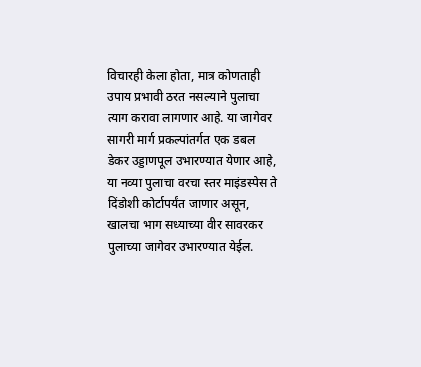विचारही केला होता, मात्र कोणताही उपाय प्रभावी ठरत नसल्याने पुलाचा त्याग करावा लागणार आहे. या जागेवर सागरी मार्ग प्रकल्पांतर्गत एक डबल डेकर उड्डाणपूल उभारण्यात येणार आहे, या नव्या पुलाचा वरचा स्तर माइंडस्पेस ते दिंडोशी कोर्टापर्यंत जाणार असून, खालचा भाग सध्याच्या वीर सावरकर पुलाच्या जागेवर उभारण्यात येईल.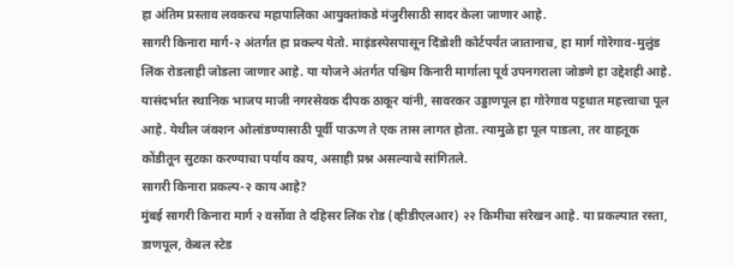हा अंतिम प्रस्ताव लवकरच महापालिका आयुक्तांकडे मंजुरीसाठी सादर केला जाणार आहे.
सागरी किनारा मार्ग-२ अंतर्गत हा प्रकल्प येतो. माइंडस्पेसपासून दिंडोशी कोर्टपर्यंत जातानाच, हा मार्ग गोरेगाव-मुलुंड लिंक रोडलाही जोडला जाणार आहे. या योजने अंतर्गत पश्चिम किनारी मार्गाला पूर्व उपनगराला जोडणे हा उद्देशही आहे. यासंदर्भात स्थानिक भाजप माजी नगरसेवक दीपक ठाकूर यांनी, सावरकर उड्डाणपूल हा गोरेगाव पट्टधात महत्त्वाचा पूल आहे. येथील जंक्शन ओलांडण्यासाठी पूर्वी पाऊण ते एक तास लागत होता. त्यामुळे हा पूल पाडला, तर वाहतूक कोंडीतून सुटका करण्याचा पर्याय काय, असाही प्रश्न असल्याचे सांगितले.
सागरी किनारा प्रकल्प-२ काय आहे?
मुंबई सागरी किनारा मार्ग २ वर्सोवा ते दहिसर लिंक रोड (व्हीडीएलआर) २२ किमीचा संरेखन आहे. या प्रकल्पात रस्ता, डाणपूल, केबल स्टेड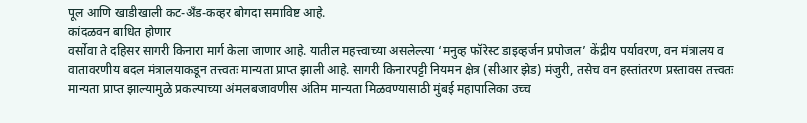पूल आणि खाडीखाली कट-अँड-कव्हर बोगदा समाविष्ट आहे.
कांदळवन बाधित होणार
वर्सोवा ते दहिसर सागरी किनारा मार्ग केला जाणार आहे. यातील महत्त्वाच्या असलेल्त्या ‘मनुव्ह फॉरेस्ट डाइव्हर्जन प्रपोजल’ केंद्रीय पर्यावरण, वन मंत्रालय व वातावरणीय बदल मंत्रालयाकडून तत्त्वतः मान्यता प्राप्त झाली आहे. सागरी किनारपट्टी नियमन क्षेत्र (सीआर झेड) मंजुरी, तसेच वन हस्तांतरण प्रस्तावस तत्त्वतः मान्यता प्राप्त झाल्यामुळे प्रकल्पाच्या अंमलबजावणीस अंतिम मान्यता मिळवण्यासाठी मुंबई महापालिका उच्च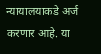न्यायालयाकडे अर्ज करणार आहे. या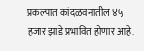प्रकल्पात कांदळवनातील ४५ हजार झाडे प्रभावित होणार आहे.